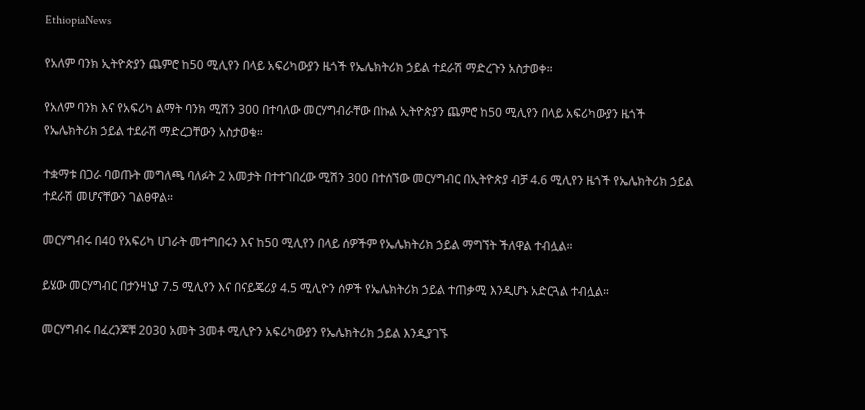EthiopiaNews

የአለም ባንክ ኢትዮጵያን ጨምሮ ከ50 ሚሊየን በላይ አፍሪካውያን ዜጎች የኤሌክትሪክ ኃይል ተደራሽ ማድረጉን አስታወቀ።

የአለም ባንክ እና የአፍሪካ ልማት ባንክ ሚሽን 300 በተባለው መርሃግብራቸው በኩል ኢትዮጵያን ጨምሮ ከ50 ሚሊየን በላይ አፍሪካውያን ዜጎች የኤሌክትሪክ ኃይል ተደራሽ ማድረጋቸውን አስታወቁ።

ተቋማቱ በጋራ ባወጡት መግለጫ ባለፉት 2 አመታት በተተገበረው ሚሽን 300 በተሰኘው መርሃግብር በኢትዮጵያ ብቻ 4.6 ሚሊየን ዜጎች የኤሌክትሪክ ኃይል ተደራሽ መሆናቸውን ገልፀዋል።

መርሃግብሩ በ40 የአፍሪካ ሀገራት መተግበሩን እና ከ50 ሚሊየን በላይ ሰዎችም የኤሌክትሪክ ኃይል ማግኘት ችለዋል ተብሏል።

ይሄው መርሃግብር በታንዛኒያ 7.5 ሚሊየን እና በናይጄሪያ 4.5 ሚሊዮን ሰዎች የኤሌክትሪክ ኃይል ተጠቃሚ እንዲሆኑ አድርጓል ተብሏል።

መርሃግብሩ በፈረንጆቹ 2030 አመት 3መቶ ሚሊዮን አፍሪካውያን የኤሌክትሪክ ኃይል እንዲያገኙ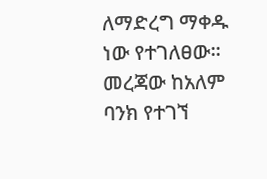ለማድረግ ማቀዱ ነው የተገለፀው፡፡ መረጃው ከአለም ባንክ የተገኘ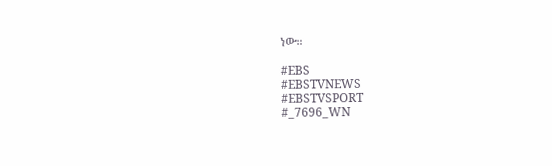ነው።

#EBS
#EBSTVNEWS
#EBSTVSPORT
#_7696_WN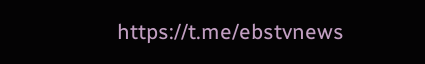https://t.me/ebstvnews